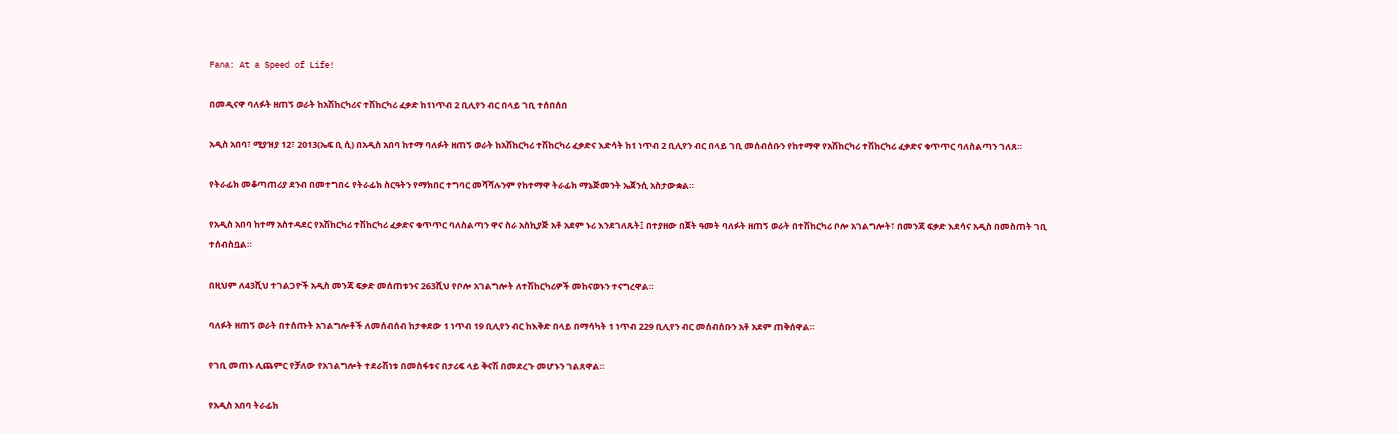Fana: At a Speed of Life!

በመዲናዋ ባለፉት ዘጠኝ ወራት ከአሽከርካሪና ተሽከርካሪ ፈቃድ ከ1ነጥብ 2 ቢሊየን ብር በላይ ገቢ ተሰበሰበ

አዲስ አበባ፣ ሚያዝያ 12፣ 2013(ኤፍ ቢ ሲ) በአዲስ አበባ ከተማ ባለፉት ዘጠኝ ወራት ከአሽከርካሪ ተሽከርካሪ ፈቃድና እድሳት ከ1 ነጥብ 2 ቢሊየን ብር በላይ ገቢ መሰብሰቡን የከተማዋ የአሽከርካሪ ተሽከርካሪ ፈቃድና ቁጥጥር ባለስልጣን ገለጸ።

የትራፊክ መቆጣጠሪያ ደንብ በመተግበሩ የትራፊክ ስርዓትን የማክበር ተግባር መሻሻሉንም የከተማዋ ትራፊክ ማኔጅመንት ኤጀንሲ አስታውቋል።

የአዲስ አበባ ከተማ አስተዳደር የአሽከርካሪ ተሽከርካሪ ፈቃድና ቁጥጥር ባለስልጣን ዋና ስራ አስኪያጅ አቶ አደም ኑሪ እንደገለጹት፤ በተያዘው በጀት ዓመት ባለፉት ዘጠኝ ወራት በተሽከርካሪ ቦሎ አገልግሎት፣ በመንጃ ፍቃድ እደሳና አዲስ በመስጠት ገቢ ተሰብስቧል።

በዚህም ለ43ሺህ ተገልጋዮች አዲስ መንጃ ፍቃድ መሰጠቱንና 263ሺህ የቦሎ አገልግሎት ለተሽከርካሪዎች መከናወኑን ተናግረዋል።

ባለፉት ዘጠኝ ወራት በተሰጡት አገልግሎቶች ለመሰብሰብ ከታቀደው 1 ነጥብ 19 ቢሊየን ብር ከእቅድ በላይ በማሳካት 1 ነጥብ 229 ቢሊየን ብር መሰብሰቡን አቶ አደም ጠቅሰዋል።

የገቢ መጠኑ ሊጨምር የቻለው የአገልግሎት ተደራሽነቱ በመስፋቱና በታሪፍ ላይ ቅናሽ በመደረጉ መሆኑን ገልጸዋል።

የአዲስ አበባ ትራፊክ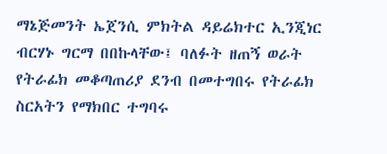ማኔጅመንት ኤጀንሲ ምክትል ዳይሬክተር ኢንጂነር ብርሃኑ ግርማ በበኩላቸው፤ ባለፉት ዘጠኝ ወራት የትራፊክ መቆጣጠሪያ ደንብ በመተግበሩ የትራፊክ ስርአትን የማክበር ተግባሩ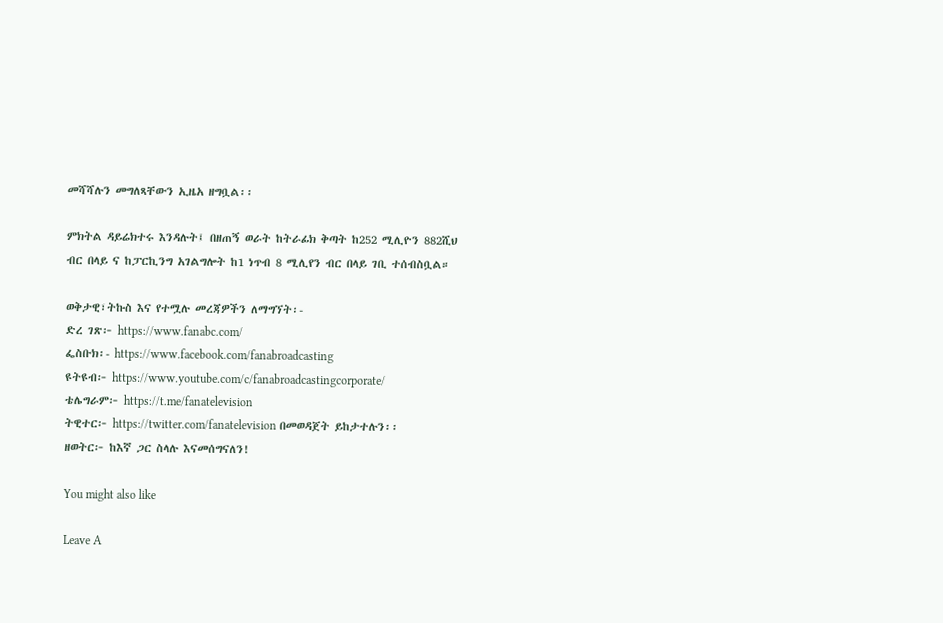መሻሻሉን መግለጻቸውን ኢዜአ ዘግቧል፡፡

ምክትል ዳይሬክተሩ እንዳሉት፤ በዘጠኝ ወራት ከትራፊክ ቅጣት ከ252 ሚሊዮን 882ሺህ ብር በላይ ና ከፓርኪንግ አገልግሎት ከ1 ነጥብ 8 ሚሊየን ብር በላይ ገቢ ተሰብስቧል።

ወቅታዊ፣ትኩስ እና የተሟሉ መረጃዎችን ለማግኘት፡-
ድረ ገጽ፦ https://www.fanabc.com/
ፌስቡክ፡- https://www.facebook.com/fanabroadcasting
ዩትዩብ፦ https://www.youtube.com/c/fanabroadcastingcorporate/
ቴሌግራም፦ https://t.me/fanatelevision
ትዊተር፦ https://twitter.com/fanatelevision በመወዳጀት ይከታተሉን፡፡
ዘወትር፦ ከእኛ ጋር ስላሉ እናመሰግናለን!

You might also like

Leave A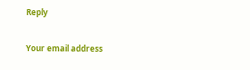Reply

Your email address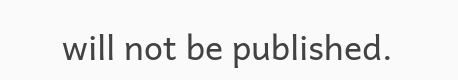will not be published.